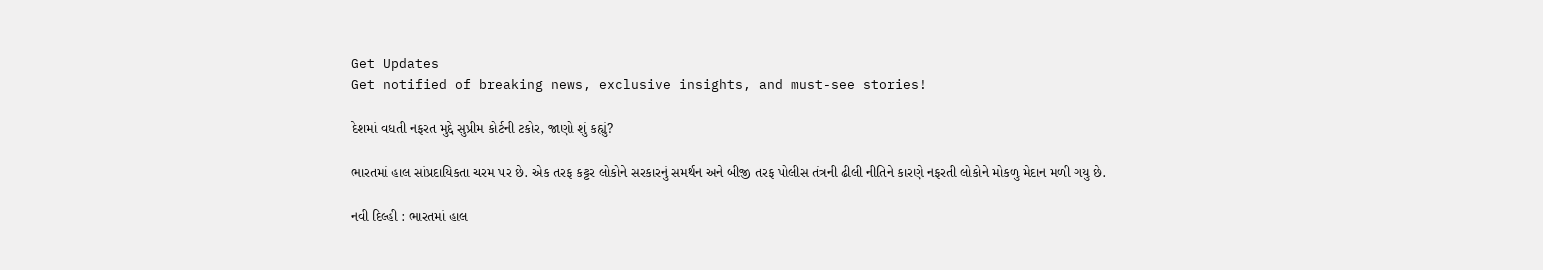Get Updates
Get notified of breaking news, exclusive insights, and must-see stories!

દેશમાં વધતી નફરત મુદ્દે સુપ્રીમ કોર્ટની ટકોર, જાણો શું કહ્યું?

ભારતમાં હાલ સાંપ્રદાયિકતા ચરમ પર છે. એક તરફ કટ્ટર લોકોને સરકારનું સમર્થન અને બીજી તરફ પોલીસ તંત્રની ઢીલી નીતિને કારણે નફરતી લોકોને મોકળુ મેદાન મળી ગયુ છે.

નવી દિલ્હી : ભારતમાં હાલ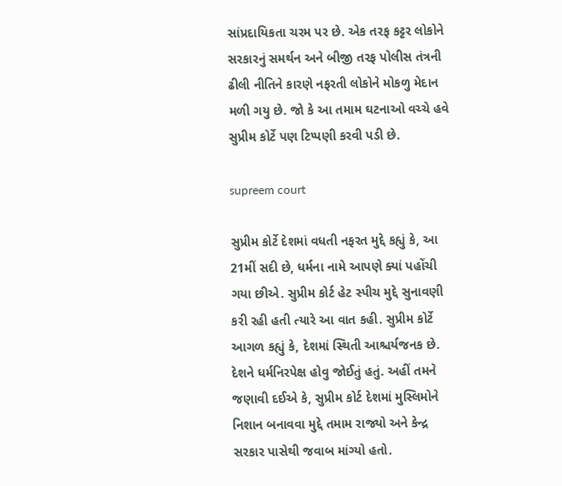સાંપ્રદાયિકતા ચરમ પર છે. એક તરફ કટ્ટર લોકોને સરકારનું સમર્થન અને બીજી તરફ પોલીસ તંત્રની ઢીલી નીતિને કારણે નફરતી લોકોને મોકળુ મેદાન મળી ગયુ છે. જો કે આ તમામ ઘટનાઓ વચ્ચે હવે સુપ્રીમ કોર્ટે પણ ટિપ્પણી કરવી પડી છે.

supreem court

સુપ્રીમ કોર્ટે દેશમાં વધતી નફરત મુદ્દે કહ્યું કે, આ 21મીં સદી છે, ધર્મના નામે આપણે ક્યાં પહોંચી ગયા છીએ. સુપ્રીમ કોર્ટ હેટ સ્પીચ મુદ્દે સુનાવણી કરી રહી હતી ત્યારે આ વાત કહી. સુપ્રીમ કોર્ટે આગળ કહ્યું કે, દેશમાં સ્થિતી આશ્ચર્યજનક છે. દેશને ધર્મનિરપેક્ષ હોવુ જોઈતું હતું. અહીં તમને જણાવી દઈએ કે, સુપ્રીમ કોર્ટ દેશમાં મુસ્લિમોને નિશાન બનાવવા મુદ્દે તમામ રાજ્યો અને કેન્દ્ર સરકાર પાસેથી જવાબ માંગ્યો હતો.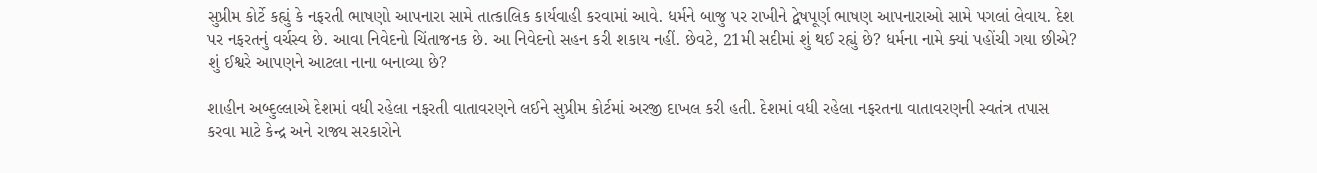સુપ્રીમ કોર્ટે કહ્યું કે નફરતી ભાષણો આપનારા સામે તાત્કાલિક કાર્યવાહી કરવામાં આવે. ધર્મને બાજુ પર રાખીને દ્વેષપૂર્ણ ભાષણ આપનારાઓ સામે પગલાં લેવાય. દેશ પર નફરતનું વર્ચસ્વ છે. આવા નિવેદનો ચિંતાજનક છે. આ નિવેદનો સહન કરી શકાય નહીં. છેવટે, 21મી સદીમાં શું થઈ રહ્યું છે? ધર્મના નામે ક્યાં પહોંચી ગયા છીએ? શું ઈશ્વરે આપણને આટલા નાના બનાવ્યા છે?

શાહીન અબ્દુલ્લાએ દેશમાં વધી રહેલા નફરતી વાતાવરણને લઈને સુપ્રીમ કોર્ટમાં અરજી દાખલ કરી હતી. દેશમાં વધી રહેલા નફરતના વાતાવરણની સ્વતંત્ર તપાસ કરવા માટે કેન્દ્ર અને રાજ્ય સરકારોને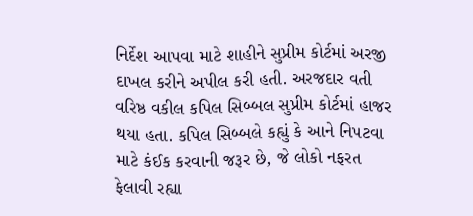નિર્દેશ આપવા માટે શાહીને સુપ્રીમ કોર્ટમાં અરજી દાખલ કરીને અપીલ કરી હતી. અરજદાર વતી વરિષ્ઠ વકીલ કપિલ સિબ્બલ સુપ્રીમ કોર્ટમાં હાજર થયા હતા. કપિલ સિબ્બલે કહ્યું કે આને નિપટવા માટે કંઈક કરવાની જરૂર છે, જે લોકો નફરત ફેલાવી રહ્યા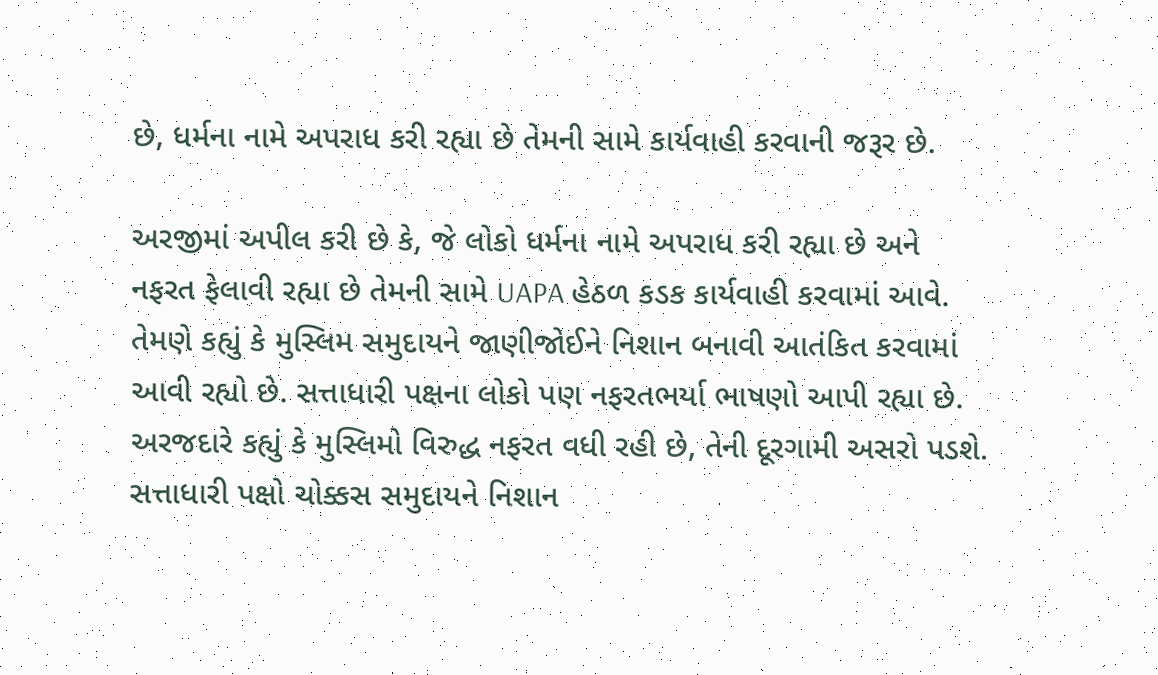છે, ધર્મના નામે અપરાધ કરી રહ્યા છે તેમની સામે કાર્યવાહી કરવાની જરૂર છે.

અરજીમાં અપીલ કરી છે કે, જે લોકો ધર્મના નામે અપરાધ કરી રહ્યા છે અને નફરત ફેલાવી રહ્યા છે તેમની સામે UAPA હેઠળ કડક કાર્યવાહી કરવામાં આવે. તેમણે કહ્યું કે મુસ્લિમ સમુદાયને જાણીજોઈને નિશાન બનાવી આતંકિત કરવામાં આવી રહ્યો છે. સત્તાધારી પક્ષના લોકો પણ નફરતભર્યા ભાષણો આપી રહ્યા છે. અરજદારે કહ્યું કે મુસ્લિમો વિરુદ્ધ નફરત વધી રહી છે, તેની દૂરગામી અસરો પડશે. સત્તાધારી પક્ષો ચોક્કસ સમુદાયને નિશાન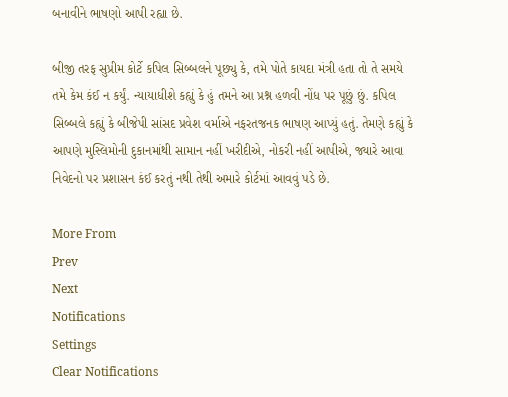બનાવીને ભાષણો આપી રહ્યા છે.

બીજી તરફ સુપ્રીમ કોર્ટે કપિલ સિબ્બલને પૂછ્યુ કે, તમે પોતે કાયદા મંત્રી હતા તો તે સમયે તમે કેમ કંઈ ન કર્યું. ન્યાયાધીશે કહ્યું કે હું તમને આ પ્રશ્ન હળવી નોંધ પર પૂછું છું. કપિલ સિબ્બલે કહ્યું કે બીજેપી સાંસદ પ્રવેશ વર્માએ નફરતજનક ભાષણ આપ્યું હતું. તેમણે કહ્યું કે આપણે મુસ્લિમોની દુકાનમાંથી સામાન નહીં ખરીદીએ, નોકરી નહીં આપીએ, જ્યારે આવા નિવેદનો પર પ્રશાસન કંઈ કરતું નથી તેથી અમારે કોર્ટમાં આવવું પડે છે.

More From
Prev
Next
Notifications
Settings
Clear Notifications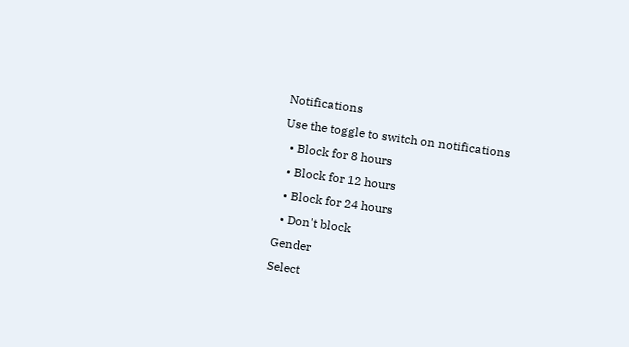Notifications
Use the toggle to switch on notifications
  • Block for 8 hours
  • Block for 12 hours
  • Block for 24 hours
  • Don't block
Gender
Select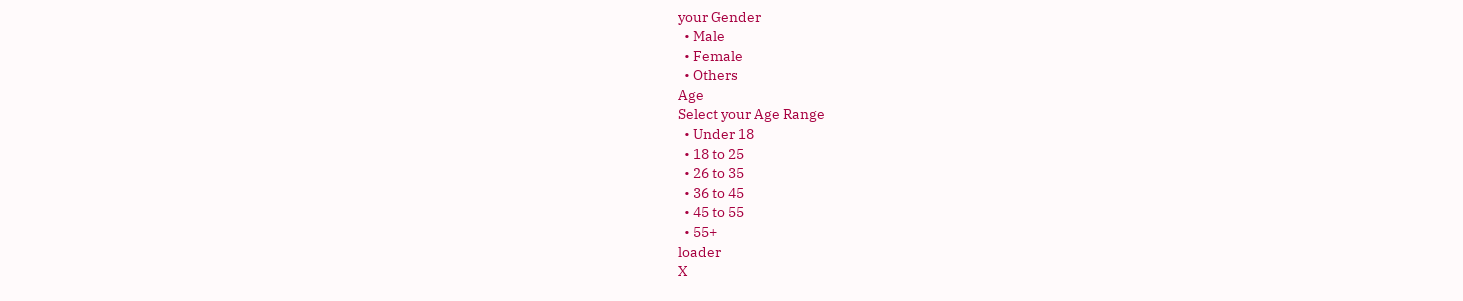your Gender
  • Male
  • Female
  • Others
Age
Select your Age Range
  • Under 18
  • 18 to 25
  • 26 to 35
  • 36 to 45
  • 45 to 55
  • 55+
loader
X